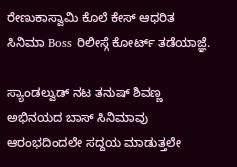ರೇಣುಕಾಸ್ವಾಮಿ ಕೊಲೆ ಕೇಸ್ ಆಧರಿತ ಸಿನಿಮಾ Boss ರಿಲೀಸ್ಗೆ ಕೋರ್ಟ್ ತಡೆಯಾಜ್ಞೆ.

ಸ್ಯಾಂಡಲ್ವುಡ್ ನಟ ತನುಷ್ ಶಿವಣ್ಣ ಅಭಿನಯದ ಬಾಸ್ ಸಿನಿಮಾವು ಆರಂಭದಿಂದಲೇ ಸದ್ದಯ ಮಾಡುತ್ತಲೇ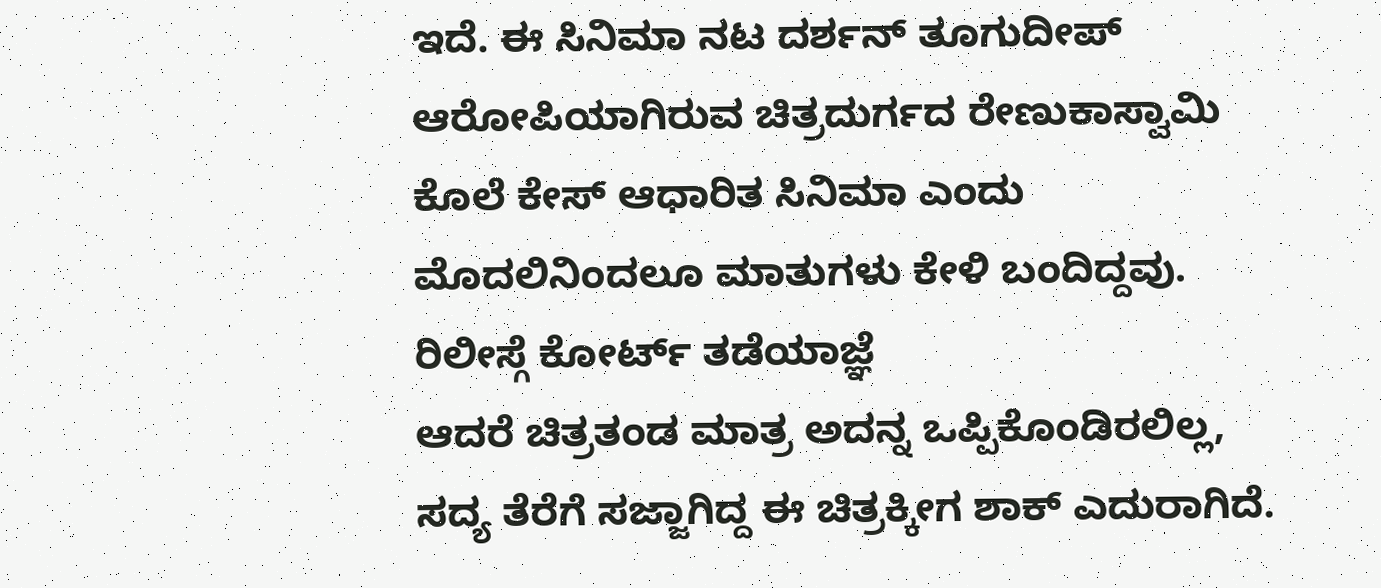ಇದೆ. ಈ ಸಿನಿಮಾ ನಟ ದರ್ಶನ್ ತೂಗುದೀಪ್ ಆರೋಪಿಯಾಗಿರುವ ಚಿತ್ರದುರ್ಗದ ರೇಣುಕಾಸ್ವಾಮಿ ಕೊಲೆ ಕೇಸ್ ಆಧಾರಿತ ಸಿನಿಮಾ ಎಂದು ಮೊದಲಿನಿಂದಲೂ ಮಾತುಗಳು ಕೇಳಿ ಬಂದಿದ್ದವು.
ರಿಲೀಸ್ಗೆ ಕೋರ್ಟ್ ತಡೆಯಾಜ್ಞೆ
ಆದರೆ ಚಿತ್ರತಂಡ ಮಾತ್ರ ಅದನ್ನ ಒಪ್ಪಿಕೊಂಡಿರಲಿಲ್ಲ, ಸದ್ಯ ತೆರೆಗೆ ಸಜ್ಜಾಗಿದ್ದ ಈ ಚಿತ್ರಕ್ಕೀಗ ಶಾಕ್ ಎದುರಾಗಿದೆ.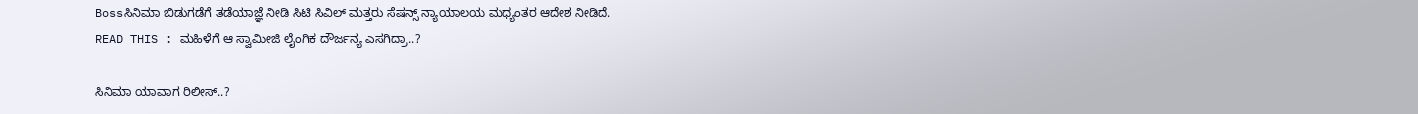Bossಸಿನಿಮಾ ಬಿಡುಗಡೆಗೆ ತಡೆಯಾಜ್ಞೆ ನೀಡಿ ಸಿಟಿ ಸಿವಿಲ್ ಮತ್ತರು ಸೆಷನ್ಸ್ ನ್ಯಾಯಾಲಯ ಮಧ್ಯಂತರ ಆದೇಶ ನೀಡಿದೆ.
READ THIS : ಮಹಿಳೆಗೆ ಆ ಸ್ವಾಮೀಜಿ ಲೈಂಗಿಕ ದೌರ್ಜನ್ಯ ಎಸಗಿದ್ರಾ..?

ಸಿನಿಮಾ ಯಾವಾಗ ರಿಲೀಸ್..?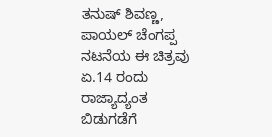ತನುಷ್ ಶಿವಣ್ಣ, ಪಾಯಲ್ ಚೆಂಗಪ್ಪ ನಟನೆಯ ಈ ಚಿತ್ರವು ಏ.14 ರಂದು ರಾಜ್ಯಾದ್ಯಂತ ಬಿಡುಗಡೆಗೆ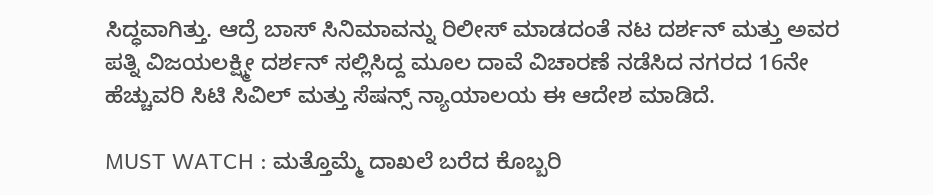ಸಿದ್ಧವಾಗಿತ್ತು. ಆದ್ರೆ ಬಾಸ್ ಸಿನಿಮಾವನ್ನು ರಿಲೀಸ್ ಮಾಡದಂತೆ ನಟ ದರ್ಶನ್ ಮತ್ತು ಅವರ ಪತ್ನಿ ವಿಜಯಲಕ್ಷ್ಮೀ ದರ್ಶನ್ ಸಲ್ಲಿಸಿದ್ದ ಮೂಲ ದಾವೆ ವಿಚಾರಣೆ ನಡೆಸಿದ ನಗರದ 16ನೇ ಹೆಚ್ಚುವರಿ ಸಿಟಿ ಸಿವಿಲ್ ಮತ್ತು ಸೆಷನ್ಸ್ ನ್ಯಾಯಾಲಯ ಈ ಆದೇಶ ಮಾಡಿದೆ.

MUST WATCH : ಮತ್ತೊಮ್ಮೆ ದಾಖಲೆ ಬರೆದ ಕೊಬ್ಬರಿ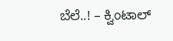ಬೆಲೆ..! – ಕ್ವಿಂಟಾಲ್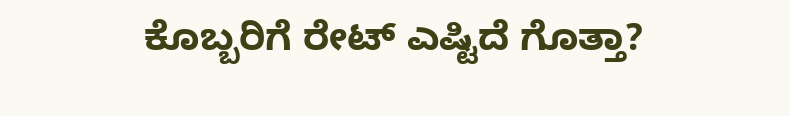ಕೊಬ್ಬರಿಗೆ ರೇಟ್ ಎಷ್ಟಿದೆ ಗೊತ್ತಾ?